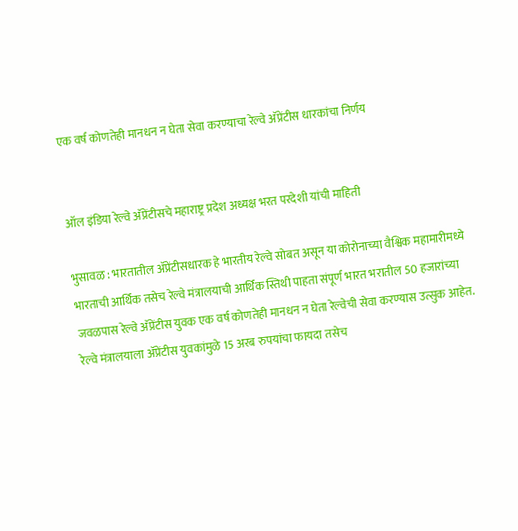एक वर्ष कोणतेही मानधन न घेता सेवा करण्याचा रेल्वे अ‍ॅप्रेंटीस धारकांचा निर्णय


ऑल इंडिया रेल्वे अ‍ॅप्रेंटीसचे महाराष्ट्र प्रदेश अध्यक्ष भरत परदेशी यांची माहिती

भुसावळ : भारतातील अ‍ॅप्रेंटीसधारक हे भारतीय रेल्वे सोबत असून या कोरोनाच्या वैश्विक महामारीमध्ये भारताची आर्थिक तसेच रेल्वे मंत्रालयाची आर्थिक स्तिथी पाहता संपूर्ण भारत भरातील 50 हजारांच्या जवळपास रेल्वे अ‍ॅप्रेंटीस युवक एक वर्ष कोणतेही मानधन न घेता रेल्वेची सेवा करण्यास उत्सुक आहेत. रेल्वे मंत्रालयाला अ‍ॅप्रेंटीस युवकांमुळे 15 अरब रुपयांचा फायदा तसेच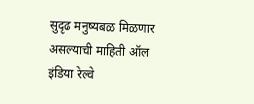सुदृढ मनुष्यबळ मिळणार असल्याची माहिती ऑल इंडिया रेल्वे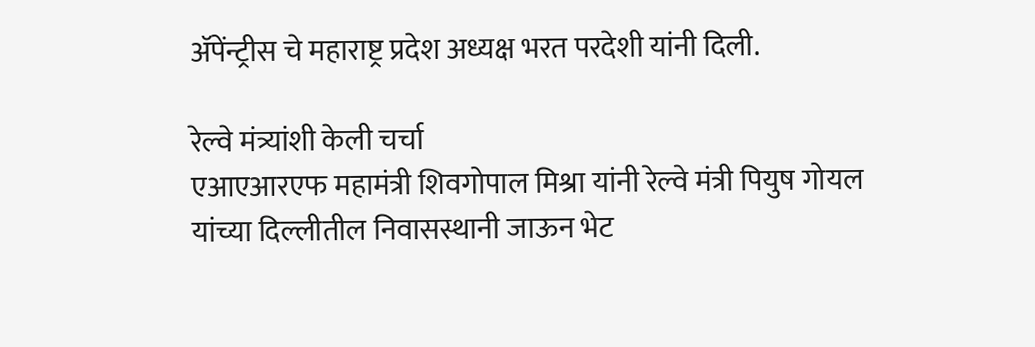अ‍ॅपेंन्ट्रीस चे महाराष्ट्र प्रदेश अध्यक्ष भरत परदेशी यांनी दिली.

रेल्वे मंत्र्यांशी केली चर्चा
एआएआरएफ महामंत्री शिवगोपाल मिश्रा यांनी रेल्वे मंत्री पियुष गोयल यांच्या दिल्लीतील निवासस्थानी जाऊन भेट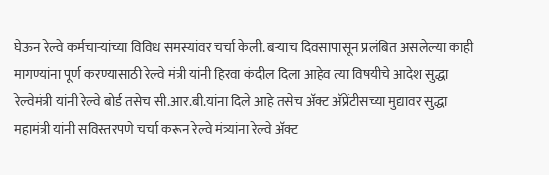घेऊन रेल्वे कर्मचार्‍यांच्या विविध समस्यांवर चर्चा केली. बर्‍याच दिवसापासून प्रलंबित असलेल्या काही मागण्यांना पूर्ण करण्यासाठी रेल्वे मंत्री यांनी हिरवा कंदील दिला आहेव त्या विषयीचे आदेश सुद्धा रेल्वेमंत्री यांनी रेल्वे बोर्ड तसेच सी.आर.बी.यांना दिले आहे तसेच अ‍ॅक्ट अ‍ॅप्रेंटीसच्या मुद्यावर सुद्धा महामंत्री यांनी सविस्तरपणे चर्चा करून रेल्वे मंत्र्यांना रेल्वे अ‍ॅक्ट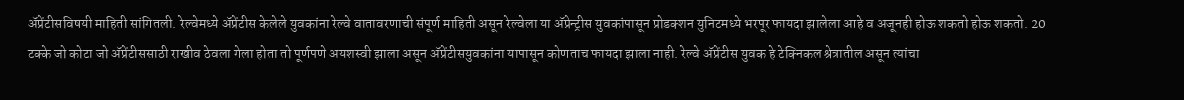अ‍ॅप्रेंटीसविषयी माहिती सांगितली. रेल्वेमध्ये अ‍ॅप्रेंटीस केलेले युवकांना रेल्वे वातावरणाची संपूर्ण माहिती असून रेल्वेला या अ‍ॅप्रेन्ट्रीस युवकांपासून प्रोडक्शन युनिटमध्ये भरपूर फायदा झालेला आहे व अजूनही होऊ शकतो होऊ शकतो. 20 टक्के जो कोटा जो अ‍ॅप्रेंटीससाठी राखीव ठेवला गेला होता तो पूर्णपणे अयशस्वी झाला असून अ‍ॅप्रेंटीसयुवकांना यापासून कोणताच फायदा झाला नाही. रेल्वे अ‍ॅप्रेंटीस युवक हे टेक्निकल श्रेत्रातील असून त्यांचा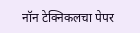नॉन टेक्निकलचा पेपर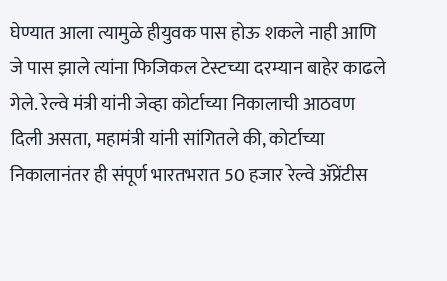घेण्यात आला त्यामुळे हीयुवक पास होऊ शकले नाही आणि जे पास झाले त्यांना फिजिकल टेस्टच्या दरम्यान बाहेर काढले गेले. रेल्वे मंत्री यांनी जेव्हा कोर्टाच्या निकालाची आठवण दिली असता, महामंत्री यांनी सांगितले की, कोर्टाच्या निकालानंतर ही संपूर्ण भारतभरात 50 हजार रेल्वे अ‍ॅप्रेंटीस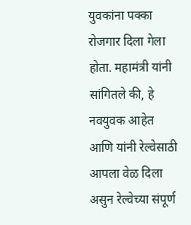युवकांना पक्का रोजगार दिला गेला होता. महामंत्री यांनी सांगितले की, हे नवयुवक आहेत आणि यांनी रेल्वेसाठी आपला वेळ दिला असुन रेल्वेच्या संपूर्ण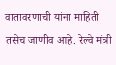वातावरणाची यांना माहिती तसेच जाणीव आहे. रेल्वे मंत्री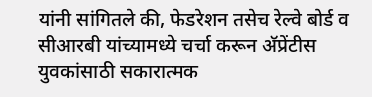यांनी सांगितले की, फेडरेशन तसेच रेल्वे बोर्ड व सीआरबी यांच्यामध्ये चर्चा करून अ‍ॅप्रेंटीस युवकांसाठी सकारात्मक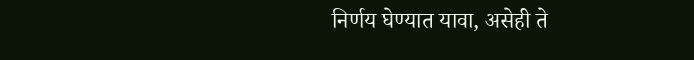निर्णय घेण्यात यावा, असेही ते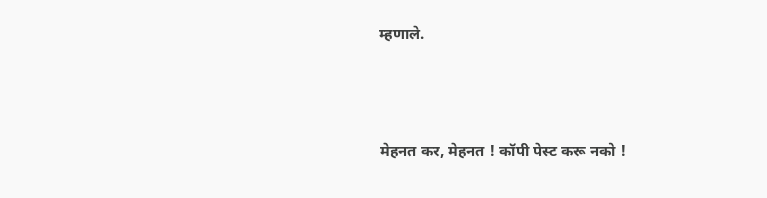म्हणाले.




मेहनत कर, मेहनत ! कॉपी पेस्ट करू नको !